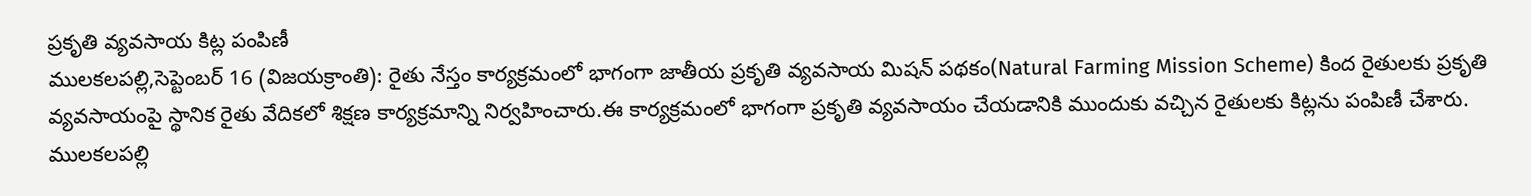ప్రకృతి వ్యవసాయ కిట్ల పంపిణీ
ములకలపల్లి,సెప్టెంబర్ 16 (విజయక్రాంతి): రైతు నేస్తం కార్యక్రమంలో భాగంగా జాతీయ ప్రకృతి వ్యవసాయ మిషన్ పథకం(Natural Farming Mission Scheme) కింద రైతులకు ప్రకృతి వ్యవసాయంపై స్థానిక రైతు వేదికలో శిక్షణ కార్యక్రమాన్ని నిర్వహించారు.ఈ కార్యక్రమంలో భాగంగా ప్రకృతి వ్యవసాయం చేయడానికి ముందుకు వచ్చిన రైతులకు కిట్లను పంపిణీ చేశారు. ములకలపల్లి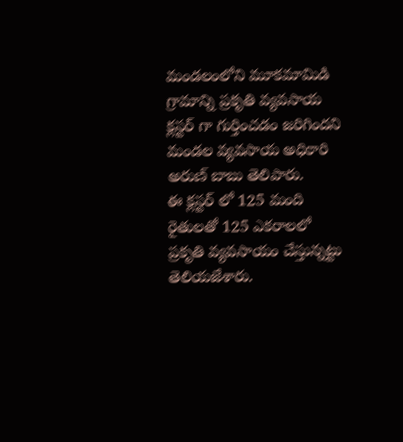మండలంలోని మూకమామిడి గ్రామాన్ని ప్రకృతి వ్యవసాయ క్లస్టర్ గా గుర్తించడం జరిగిందని మండల వ్యవసాయ అధికారి అరుణ్ బాబు తెలిపారు.
ఈ క్లస్టర్ లో 125 మంది రైతులతో 125 ఎకరాలలో ప్రకృతి వ్యవసాయం చేస్తున్నట్టు తెలియజేశారు.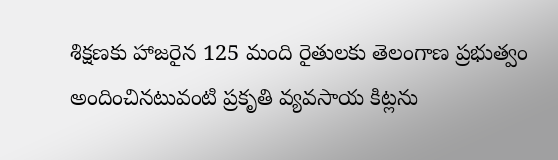శిక్షణకు హాజరైన 125 మంది రైతులకు తెలంగాణ ప్రభుత్వం అందించినటువంటి ప్రకృతి వ్యవసాయ కిట్లను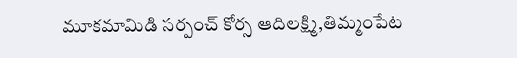మూకమామిడి సర్పంచ్ కోర్స ఆదిలక్ష్మి,తిమ్మంపేట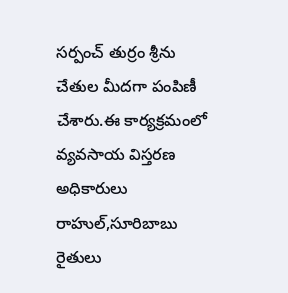సర్పంచ్ తుర్రం శ్రీను చేతుల మీదగా పంపిణీ చేశారు.ఈ కార్యక్రమంలో వ్యవసాయ విస్తరణ అధికారులు రాహుల్,సూరిబాబు రైతులు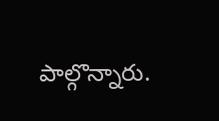పాల్గొన్నారు.